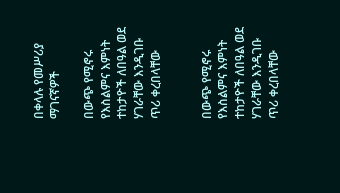በቀላሉ የመሥሪያ ማገናኛዎች

በውጭ የሚኖሩ የእስልምና እምነት ተከታዮች ለበዓል ወደ ሃገራቸው እንዲገቡ ጥሪ ቀረበላቸው


በውጭ የሚኖሩ የእስልምና እምነት ተከታዮች ለበዓል ወደ ሃገራቸው እንዲገቡ ጥሪ ቀረበላቸው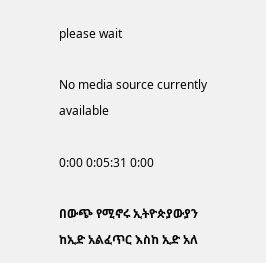please wait

No media source currently available

0:00 0:05:31 0:00

በውጭ የሚኖሩ ኢትዮጵያውያን ከኢድ አልፈጥር እስከ ኢድ አለ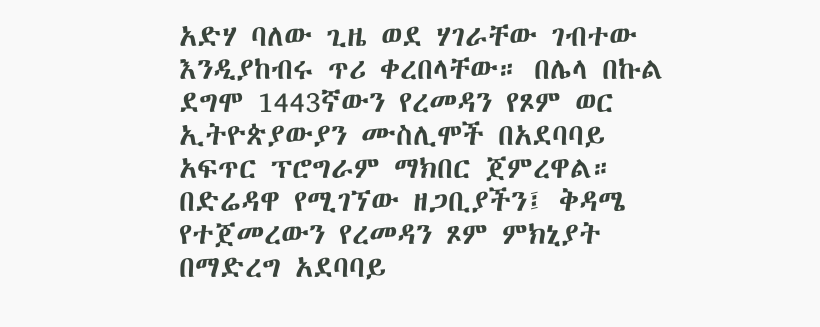አድሃ ባለው ጊዜ ወደ ሃገራቸው ገብተው እንዲያከብሩ ጥሪ ቀረበላቸው። በሌላ በኩል ደግሞ 1443ኛውን የረመዳን የጾም ወር ኢትዮጵያውያን ሙስሊሞች በአደባባይ አፍጥር ፕሮግራም ማክበር ጀምረዋል። በድሬዳዋ የሚገኘው ዘጋቢያችን፤ ቅዳሜ የተጀመረውን የረመዳን ጾም ምክኒያት በማድረግ አደባባይ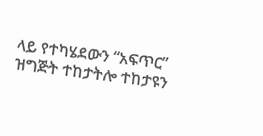ላይ የተካሄደውን “አፍጥር” ዝግጅት ተከታትሎ ተከታዩን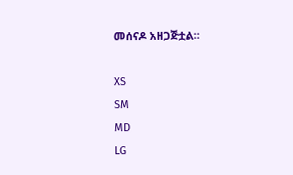መሰናዶ አዘጋጅቷል።

XS
SM
MD
LG